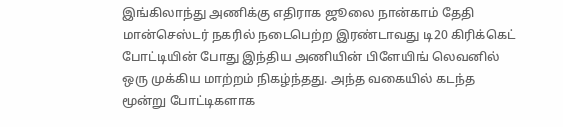இங்கிலாந்து அணிக்கு எதிராக ஜூலை நான்காம் தேதி மான்செஸ்டர் நகரில் நடைபெற்ற இரண்டாவது டி20 கிரிக்கெட் போட்டியின் போது இந்திய அணியின் பிளேயிங் லெவனில் ஒரு முக்கிய மாற்றம் நிகழ்ந்தது. அந்த வகையில் கடந்த மூன்று போட்டிகளாக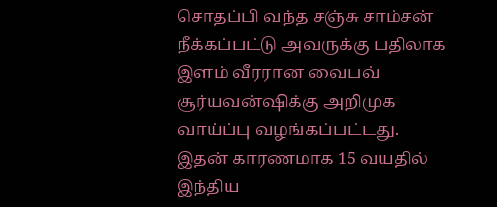சொதப்பி வந்த சஞ்சு சாம்சன் நீக்கப்பட்டு அவருக்கு பதிலாக இளம் வீரரான வைபவ் சூர்யவன்ஷிக்கு அறிமுக வாய்ப்பு வழங்கப்பட்டது. இதன் காரணமாக 15 வயதில் இந்திய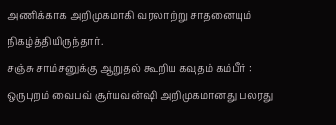அணிக்காக அறிமுகமாகி வரலாற்று சாதனையும் நிகழ்த்தியிருந்தார்.
சஞ்சு சாம்சனுக்கு ஆறுதல் கூறிய கவுதம் கம்பீர் :
ஒருபுறம் வைபவ் சூர்யவன்ஷி அறிமுகமானது பலரது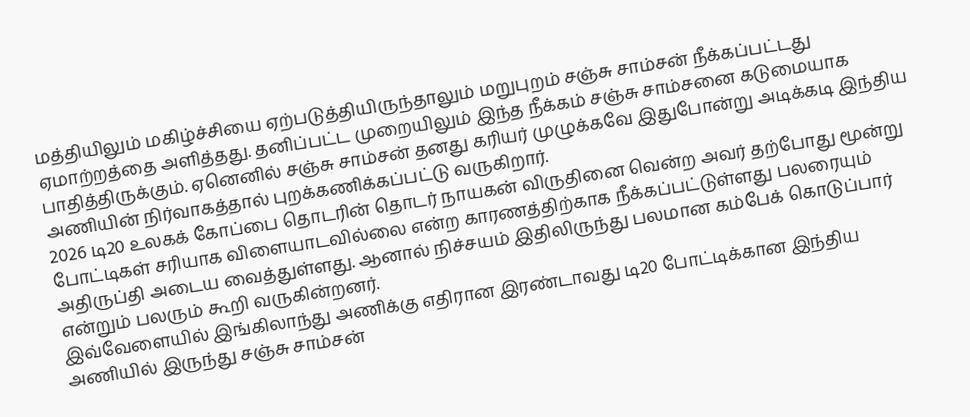மத்தியிலும் மகிழ்ச்சியை ஏற்படுத்தியிருந்தாலும் மறுபுறம் சஞ்சு சாம்சன் நீக்கப்பட்டது ஏமாற்றத்தை அளித்தது. தனிப்பட்ட முறையிலும் இந்த நீக்கம் சஞ்சு சாம்சனை கடுமையாக பாதித்திருக்கும். ஏனெனில் சஞ்சு சாம்சன் தனது கரியர் முழுக்கவே இதுபோன்று அடிக்கடி இந்திய அணியின் நிர்வாகத்தால் புறக்கணிக்கப்பட்டு வருகிறார்.
2026 டி20 உலகக் கோப்பை தொடரின் தொடர் நாயகன் விருதினை வென்ற அவர் தற்போது மூன்று போட்டிகள் சரியாக விளையாடவில்லை என்ற காரணத்திற்காக நீக்கப்பட்டுள்ளது பலரையும் அதிருப்தி அடைய வைத்துள்ளது. ஆனால் நிச்சயம் இதிலிருந்து பலமான கம்பேக் கொடுப்பார் என்றும் பலரும் கூறி வருகின்றனர்.
இவ்வேளையில் இங்கிலாந்து அணிக்கு எதிரான இரண்டாவது டி20 போட்டிக்கான இந்திய அணியில் இருந்து சஞ்சு சாம்சன்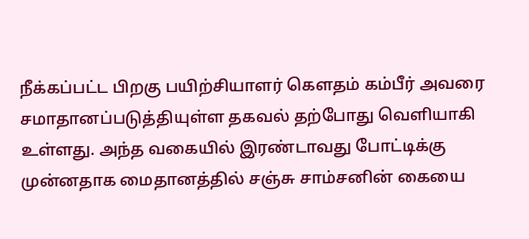நீக்கப்பட்ட பிறகு பயிற்சியாளர் கௌதம் கம்பீர் அவரை சமாதானப்படுத்தியுள்ள தகவல் தற்போது வெளியாகி உள்ளது. அந்த வகையில் இரண்டாவது போட்டிக்கு முன்னதாக மைதானத்தில் சஞ்சு சாம்சனின் கையை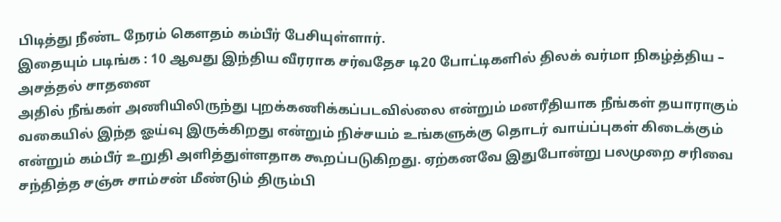பிடித்து நீண்ட நேரம் கௌதம் கம்பீர் பேசியுள்ளார்.
இதையும் படிங்க : 10 ஆவது இந்திய வீரராக சர்வதேச டி20 போட்டிகளில் திலக் வர்மா நிகழ்த்திய – அசத்தல் சாதனை
அதில் நீங்கள் அணியிலிருந்து புறக்கணிக்கப்படவில்லை என்றும் மனரீதியாக நீங்கள் தயாராகும் வகையில் இந்த ஓய்வு இருக்கிறது என்றும் நிச்சயம் உங்களுக்கு தொடர் வாய்ப்புகள் கிடைக்கும் என்றும் கம்பீர் உறுதி அளித்துள்ளதாக கூறப்படுகிறது. ஏற்கனவே இதுபோன்று பலமுறை சரிவை சந்தித்த சஞ்சு சாம்சன் மீண்டும் திரும்பி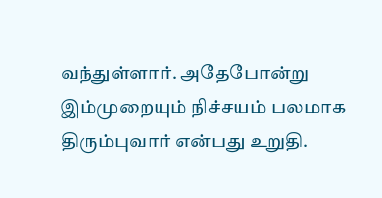வந்துள்ளார். அதேபோன்று இம்முறையும் நிச்சயம் பலமாக திரும்புவார் என்பது உறுதி.